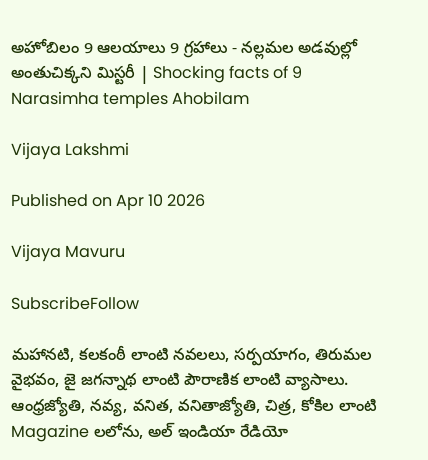అహోబిలం 9 ఆలయాలు 9 గ్రహాలు - నల్లమల అడవుల్లో అంతుచిక్కని మిస్టరీ | Shocking facts of 9 Narasimha temples Ahobilam

Vijaya Lakshmi

Published on Apr 10 2026

Vijaya Mavuru

SubscribeFollow

మహానటి, కలకంఠీ లాంటి నవలలు, సర్పయాగం, తిరుమల వైభవం, జై జగన్నాథ లాంటి పౌరాణిక లాంటి వ్యాసాలు. ఆంధ్రజ్యోతి, నవ్య, వనిత, వనితాజ్యోతి, చిత్ర, కోకిల లాంటి Magazine లలోను, అల్ ఇండియా రేడియో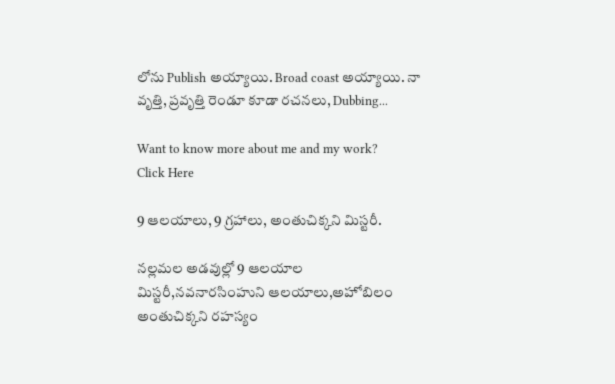లోను Publish అయ్యాయి. Broad coast అయ్యాయి. నా వృత్తి, ప్రవృత్తి రెండూ కూడా రచనలు, Dubbing...

Want to know more about me and my work?
Click Here

9 ఆలయాలు, 9 గ్రహాలు, అంతుచిక్కని మిస్టరీ.

నల్లమల అడవుల్లో 9 ఆలయాల మిస్టరీ,నవనారసింహుని ఆలయాలు,అహోబిలం అంతుచిక్కని రహస్యం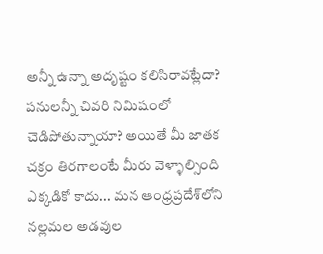అన్నీ ఉన్నా అదృష్టం కలిసిరావట్లేదా? పనులన్నీ చివరి నిమిషంలో చెడిపోతున్నాయా? అయితే మీ జాతక చక్రం తిరగాలంటే మీరు వెళ్ళాల్సింది ఎక్కడికో కాదు... మన ఆంధ్రప్రదేశ్‌లోని నల్లమల అడవుల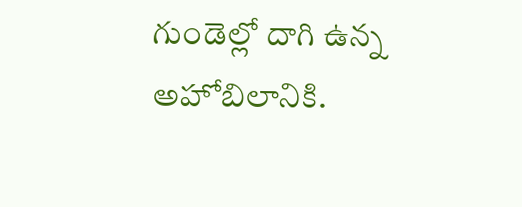గుండెల్లో దాగి ఉన్న అహోబిలానికి.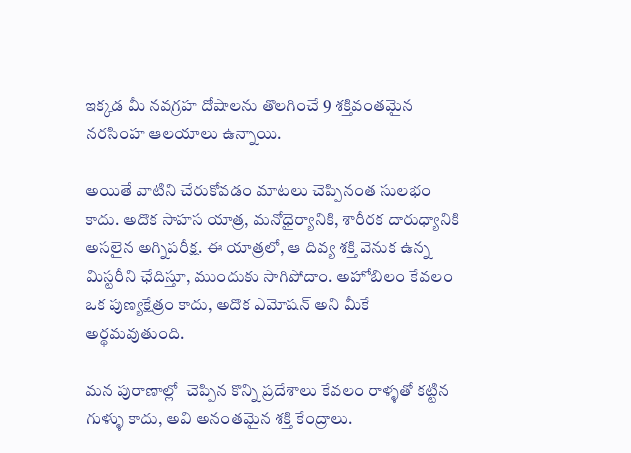ఇక్కడ మీ నవగ్రహ దోషాలను తొలగించే 9 శక్తివంతమైన నరసింహ ఆలయాలు ఉన్నాయి.

అయితే వాటిని చేరుకోవడం మాటలు చెప్పినంత సులభం కాదు. అదొక సాహస యాత్ర, మనోధైర్యానికి, శారీరక దారుధ్యానికి అసలైన అగ్నిపరీక్ష. ఈ యాత్రలో, ఆ దివ్య శక్తి వెనుక ఉన్న మిస్టరీని ఛేదిస్తూ, ముందుకు సాగిపోదాం. అహోబిలం కేవలం ఒక పుణ్యక్షేత్రం కాదు, అదొక ఎమోషన్ అని మీకే అర్థమవుతుంది.

మన పురాణాల్లో  చెప్పిన కొన్ని ప్రదేశాలు కేవలం రాళ్ళతో కట్టిన గుళ్ళు కాదు, అవి అనంతమైన శక్తి కేంద్రాలు.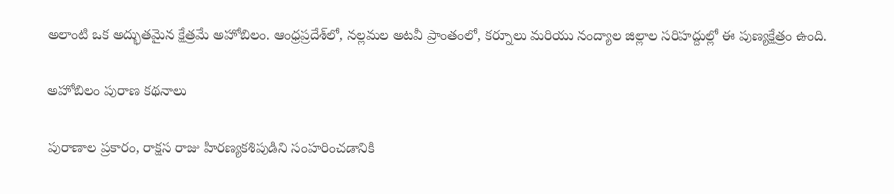అలాంటి ఒక అద్భుతమైన క్షేత్రమే అహోబిలం. ఆంధ్రప్రదేశ్‌లో, నల్లమల అటవీ ప్రాంతంలో, కర్నూలు మరియు నంద్యాల జిల్లాల సరిహద్దుల్లో ఈ పుణ్యక్షేత్రం ఉంది.

అహోబిలం పురాణ కథనాలు

పురాణాల ప్రకారం, రాక్షస రాజు హిరణ్యకశిపుడిని సంహరించడానికి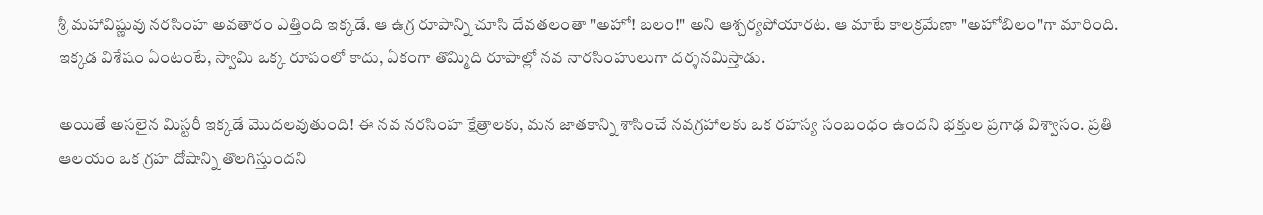శ్రీ మహావిష్ణువు నరసింహ అవతారం ఎత్తింది ఇక్కడే. ఆ ఉగ్ర రూపాన్ని చూసి దేవతలంతా "అహో! బలం!" అని ఆశ్చర్యపోయారట. ఆ మాటే కాలక్రమేణా "అహోబిలం"గా మారింది. ఇక్కడ విశేషం ఏంటంటే, స్వామి ఒక్క రూపంలో కాదు, ఏకంగా తొమ్మిది రూపాల్లో నవ నారసింహులుగా దర్శనమిస్తాడు.

అయితే అసలైన మిస్టరీ ఇక్కడే మొదలవుతుంది! ఈ నవ నరసింహ క్షేత్రాలకు, మన జాతకాన్ని శాసించే నవగ్రహాలకు ఒక రహస్య సంబంధం ఉందని భక్తుల ప్రగాఢ విశ్వాసం. ప్రతి ఆలయం ఒక గ్రహ దోషాన్ని తొలగిస్తుందని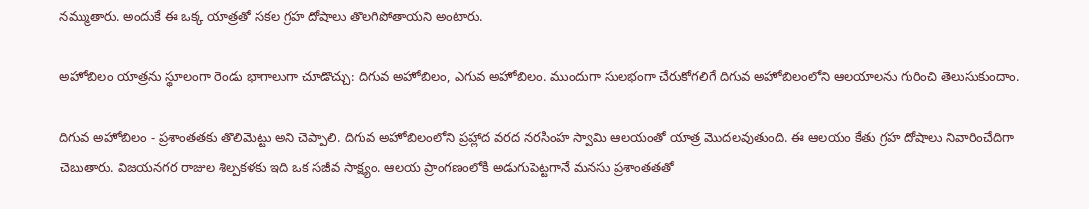నమ్ముతారు. అందుకే ఈ ఒక్క యాత్రతో సకల గ్రహ దోషాలు తొలగిపోతాయని అంటారు.

అహోబిలం యాత్రను స్థూలంగా రెండు భాగాలుగా చూడొచ్చు: దిగువ అహోబిలం, ఎగువ అహోబిలం. ముందుగా సులభంగా చేరుకోగలిగే దిగువ అహోబిలంలోని ఆలయాలను గురించి తెలుసుకుందాం.

దిగువ అహోబిలం - ప్రశాంతతకు తొలిమెట్టు అని చెప్పాలి. దిగువ అహోబిలంలోని ప్రహ్లాద వరద నరసింహ స్వామి ఆలయంతో యాత్ర మొదలవుతుంది. ఈ ఆలయం కేతు గ్రహ దోషాలు నివారించేదిగా చెబుతారు. విజయనగర రాజుల శిల్పకళకు ఇది ఒక సజీవ సాక్ష్యం. ఆలయ ప్రాంగణంలోకి అడుగుపెట్టగానే మనసు ప్రశాంతతతో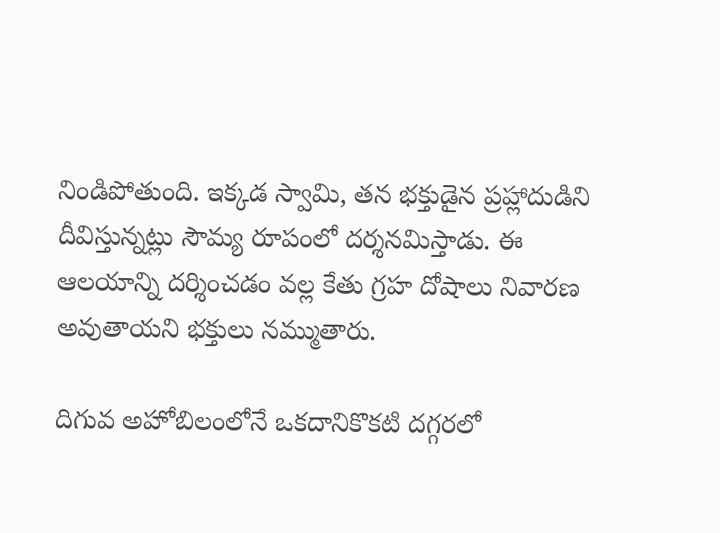నిండిపోతుంది. ఇక్కడ స్వామి, తన భక్తుడైన ప్రహ్లాదుడిని దీవిస్తున్నట్లు సౌమ్య రూపంలో దర్శనమిస్తాడు. ఈ ఆలయాన్ని దర్శించడం వల్ల కేతు గ్రహ దోషాలు నివారణ అవుతాయని భక్తులు నమ్ముతారు.

దిగువ అహోబిలంలోనే ఒకదానికొకటి దగ్గరలో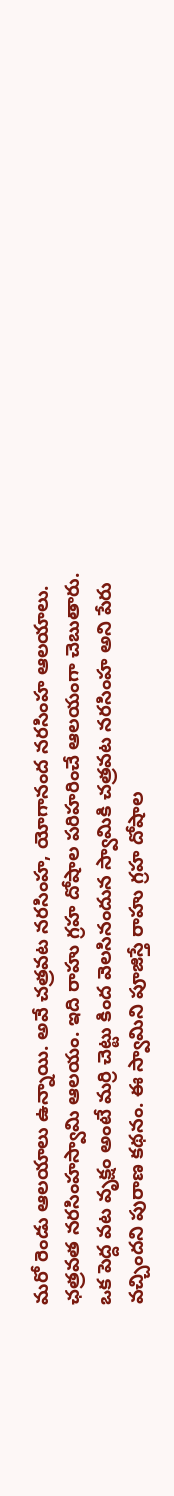మరో రెండు ఆలయాలు ఉన్నాయి. అవే చత్రవట నరసింహ, యోగానంద నరసింహ ఆలయాలు. ఛత్రవత నరసింహస్వామి ఆలయం. ఇది రాహు గ్రహ దోషాల పరిహరించే ఆలయంగా చెబుతారు. ఒక పెద్ద వట వృక్షం అంటే మర్రి చెట్టు కింద వెలసినందున స్వామికి చత్రవట నరసింహ అని పేరు వచ్చిందని పురాణ కథనం. ఈ స్వామిని పూజిస్తే రాహు గ్రహ దోషాల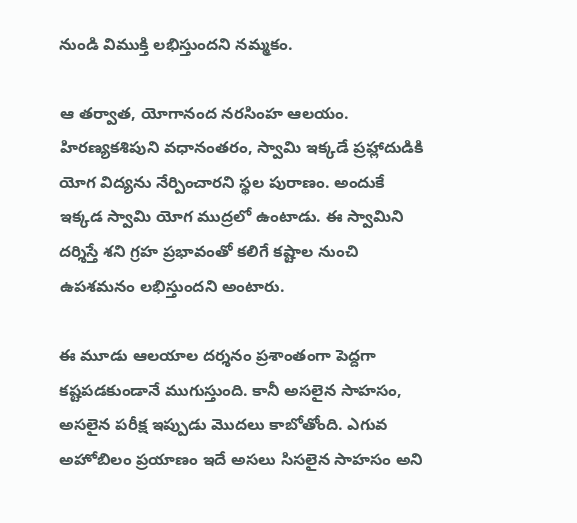నుండి విముక్తి లభిస్తుందని నమ్మకం.

ఆ తర్వాత, యోగానంద నరసింహ ఆలయం. హిరణ్యకశిపుని వధానంతరం, స్వామి ఇక్కడే ప్రహ్లాదుడికి యోగ విద్యను నేర్పించారని స్థల పురాణం. అందుకే ఇక్కడ స్వామి యోగ ముద్రలో ఉంటాడు. ఈ స్వామిని దర్శిస్తే శని గ్రహ ప్రభావంతో కలిగే కష్టాల నుంచి ఉపశమనం లభిస్తుందని అంటారు.

ఈ మూడు ఆలయాల దర్శనం ప్రశాంతంగా పెద్దగా కష్టపడకుండానే ముగుస్తుంది. కానీ అసలైన సాహసం, అసలైన పరీక్ష ఇప్పుడు మొదలు కాబోతోంది. ఎగువ అహోబిలం ప్రయాణం ఇదే అసలు సిసలైన సాహసం అని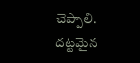చెప్పాలి.  దట్టమైన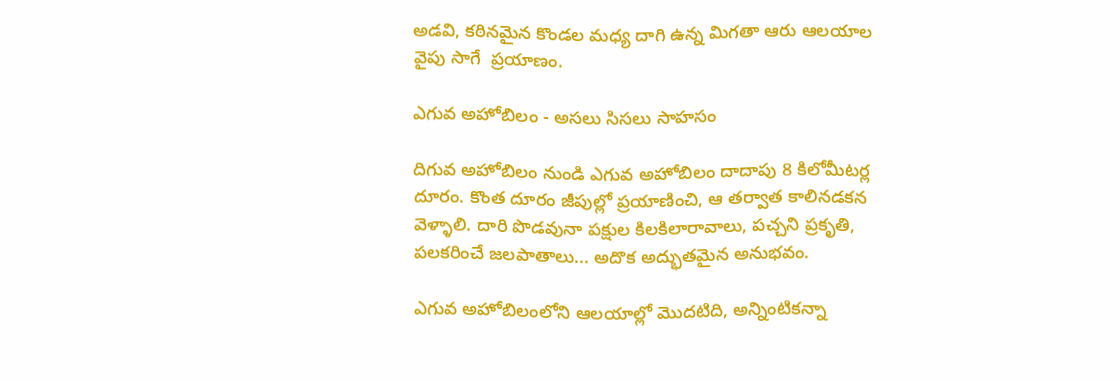అడవి, కఠినమైన కొండల మధ్య దాగి ఉన్న మిగతా ఆరు ఆలయాల వైపు సాగే  ప్రయాణం.

ఎగువ అహోబిలం - అసలు సిసలు సాహసం

దిగువ అహోబిలం నుండి ఎగువ అహోబిలం దాదాపు 8 కిలోమీటర్ల దూరం. కొంత దూరం జీపుల్లో ప్రయాణించి, ఆ తర్వాత కాలినడకన వెళ్ళాలి. దారి పొడవునా పక్షుల కిలకిలారావాలు, పచ్చని ప్రకృతి, పలకరించే జలపాతాలు... అదొక అద్భుతమైన అనుభవం.

ఎగువ అహోబిలంలోని ఆలయాల్లో మొదటిది, అన్నింటికన్నా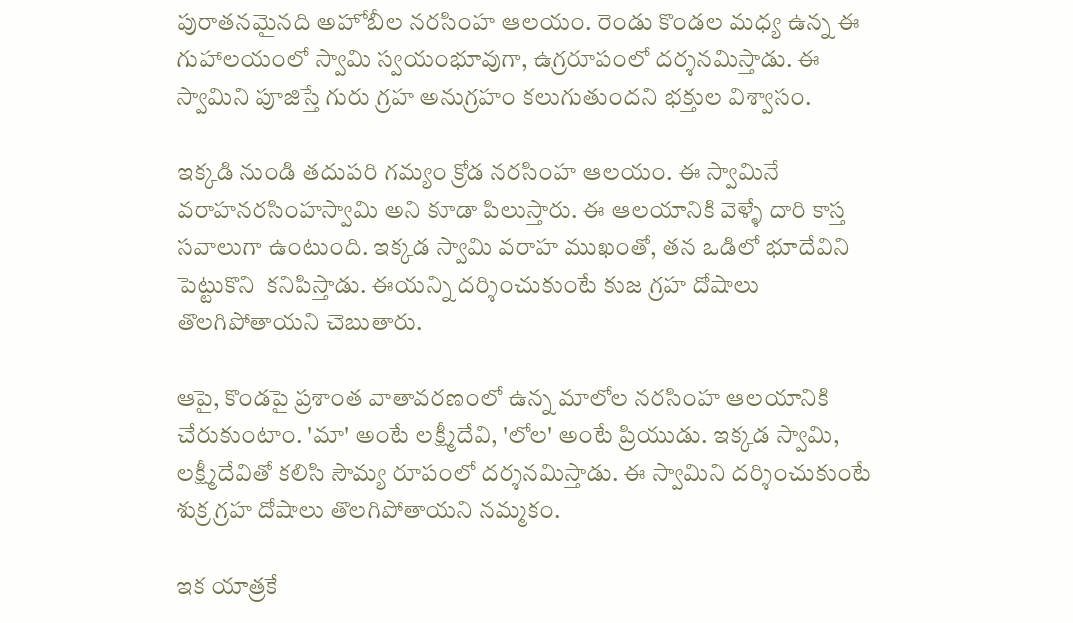పురాతనమైనది అహోబీల నరసింహ ఆలయం. రెండు కొండల మధ్య ఉన్న ఈ గుహాలయంలో స్వామి స్వయంభూవుగా, ఉగ్రరూపంలో దర్శనమిస్తాడు. ఈ స్వామిని పూజిస్తే గురు గ్రహ అనుగ్రహం కలుగుతుందని భక్తుల విశ్వాసం.

ఇక్కడి నుండి తదుపరి గమ్యం క్రోడ నరసింహ ఆలయం. ఈ స్వామినే వరాహనరసింహస్వామి అని కూడా పిలుస్తారు. ఈ ఆలయానికి వెళ్ళే దారి కాస్త సవాలుగా ఉంటుంది. ఇక్కడ స్వామి వరాహ ముఖంతో, తన ఒడిలో భూదేవిని పెట్టుకొని  కనిపిస్తాడు. ఈయన్ని దర్శించుకుంటే కుజ గ్రహ దోషాలు తొలగిపోతాయని చెబుతారు.

ఆపై, కొండపై ప్రశాంత వాతావరణంలో ఉన్న మాలోల నరసింహ ఆలయానికి చేరుకుంటాం. 'మా' అంటే లక్ష్మీదేవి, 'లోల' అంటే ప్రియుడు. ఇక్కడ స్వామి, లక్ష్మీదేవితో కలిసి సౌమ్య రూపంలో దర్శనమిస్తాడు. ఈ స్వామిని దర్శించుకుంటే శుక్ర గ్రహ దోషాలు తొలగిపోతాయని నమ్మకం.

ఇక యాత్రకే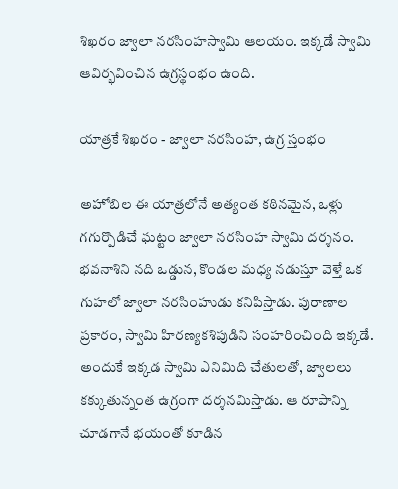శిఖరం జ్వాలా నరసింహస్వామి ఆలయం. ఇక్కడే స్వామి ఆవిర్భవించిన ఉగ్రస్థంభం ఉంది.

యాత్రకే శిఖరం - జ్వాలా నరసింహ, ఉగ్ర స్తంభం

అహోబిల ఈ యాత్రలోనే అత్యంత కఠినమైన, ఒళ్లు గగుర్పొడిచే ఘట్టం జ్వాలా నరసింహ స్వామి దర్శనం. భవనాశిని నది ఒడ్డున, కొండల మధ్య నడుస్తూ వెళ్తే ఒక గుహలో జ్వాలా నరసింహుడు కనిపిస్తాడు. పురాణాల ప్రకారం, స్వామి హిరణ్యకశిపుడిని సంహరించింది ఇక్కడే. అందుకే ఇక్కడ స్వామి ఎనిమిది చేతులతో, జ్వాలలు కక్కుతున్నంత ఉగ్రంగా దర్శనమిస్తాడు. ఆ రూపాన్ని చూడగానే భయంతో కూడిన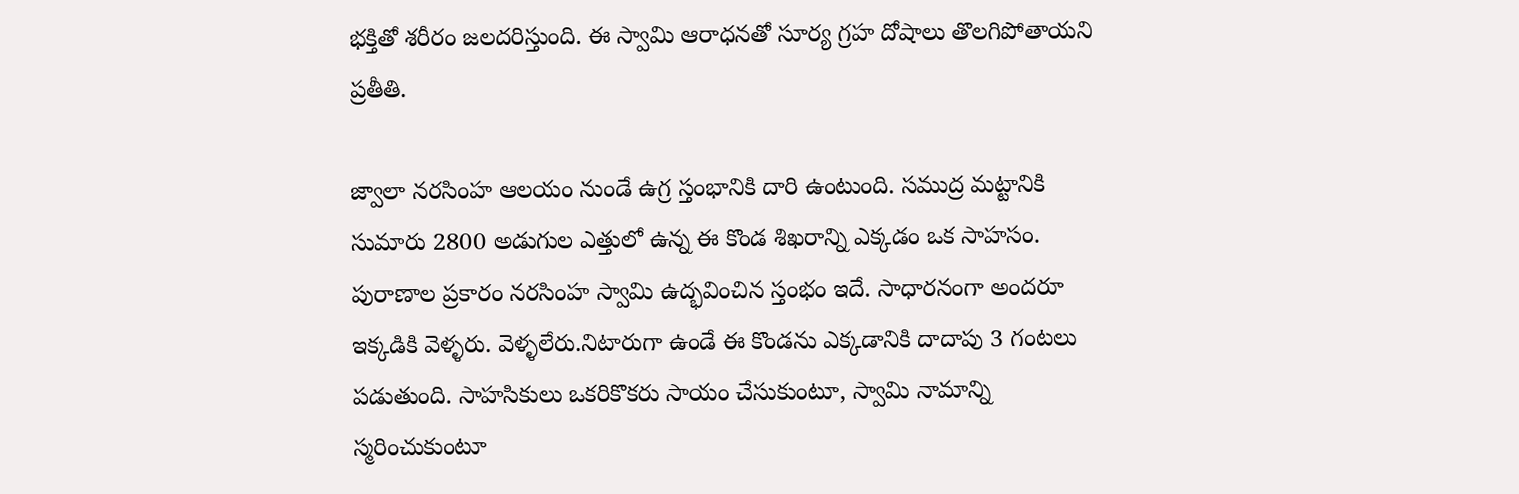భక్తితో శరీరం జలదరిస్తుంది. ఈ స్వామి ఆరాధనతో సూర్య గ్రహ దోషాలు తొలగిపోతాయని ప్రతీతి.

జ్వాలా నరసింహ ఆలయం నుండే ఉగ్ర స్తంభానికి దారి ఉంటుంది. సముద్ర మట్టానికి సుమారు 2800 అడుగుల ఎత్తులో ఉన్న ఈ కొండ శిఖరాన్ని ఎక్కడం ఒక సాహసం. పురాణాల ప్రకారం నరసింహ స్వామి ఉద్భవించిన స్తంభం ఇదే. సాధారనంగా అందరూ ఇక్కడికి వెళ్ళరు. వెళ్ళలేరు.నిటారుగా ఉండే ఈ కొండను ఎక్కడానికి దాదాపు 3 గంటలు పడుతుంది. సాహసికులు ఒకరికొకరు సాయం చేసుకుంటూ, స్వామి నామాన్ని స్మరించుకుంటూ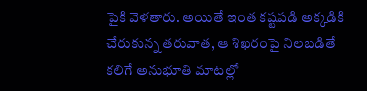పైకి వెళతారు. అయితే ఇంత కష్టపడి అక్కడికి చేరుకున్న తరువాత, ఆ శిఖరంపై నిలబడితే కలిగే అనుభూతి మాటల్లో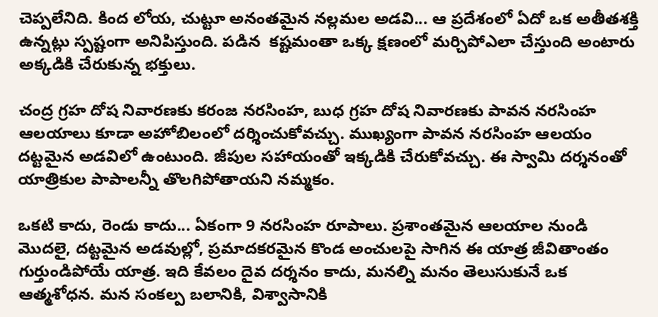చెప్పలేనిది. కింద లోయ, చుట్టూ అనంతమైన నల్లమల అడవి... ఆ ప్రదేశంలో ఏదో ఒక అతీతశక్తి ఉన్నట్లు స్పష్టంగా అనిపిస్తుంది. పడిన  కష్టమంతా ఒక్క క్షణంలో మర్చిపోఎలా చేస్తుంది అంటారు అక్కడికి చేరుకున్న భక్తులు.

చంద్ర గ్రహ దోష నివారణకు కరంజ నరసింహ, బుధ గ్రహ దోష నివారణకు పావన నరసింహ ఆలయాలు కూడా అహోబిలంలో దర్శించుకోవచ్చు. ముఖ్యంగా పావన నరసింహ ఆలయం దట్టమైన అడవిలో ఉంటుంది. జీపుల సహాయంతో ఇక్కడికి చేరుకోవచ్చు. ఈ స్వామి దర్శనంతో యాత్రికుల పాపాలన్నీ తొలగిపోతాయని నమ్మకం.

ఒకటి కాదు, రెండు కాదు... ఏకంగా 9 నరసింహ రూపాలు. ప్రశాంతమైన ఆలయాల నుండి మొదలై, దట్టమైన అడవుల్లో, ప్రమాదకరమైన కొండ అంచులపై సాగిన ఈ యాత్ర జీవితాంతం గుర్తుండిపోయే యాత్ర. ఇది కేవలం దైవ దర్శనం కాదు, మనల్ని మనం తెలుసుకునే ఒక ఆత్మశోధన. మన సంకల్ప బలానికి, విశ్వాసానికి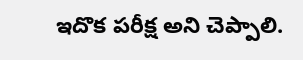ఇదొక పరీక్ష అని చెప్పాలి.